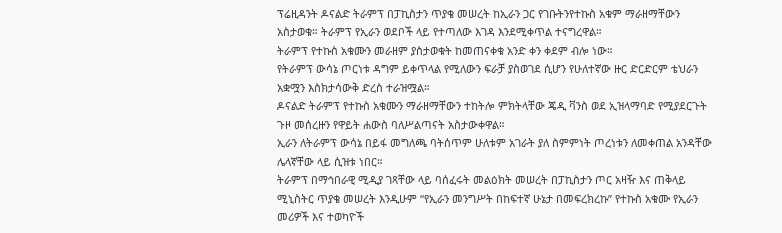ፕሬዚዳንት ዶናልድ ትራምፕ በፓኪስታን ጥያቄ መሠረት ከኢራን ጋር የገቡትንየተኩስ አቁም ማራዘማቸውን አስታወቁ። ትራምፕ የኢራን ወደቦች ላይ የተጣለው እገዳ እንደሚቀጥል ተናግረዋል።
ትራምፕ የተኩስ አቁሙን መራዘም ያስታወቁት ከመጠናቀቁ አንድ ቀን ቀደም ብሎ ነው።
የትራምፕ ውሳኔ ጦርነቱ ዳግም ይቀጥላል የሚለውን ፍራቻ ያስወገደ ሲሆን የሁለተኛው ዙር ድርድርም ቴህራን አቋሟን እስክታሳውቅ ድረስ ተራዝሟል።
ዶናልድ ትራምፕ የተኩስ አቁሙን ማራዘማቸውን ተከትሎ ምክትላቸው ጄዲ ቫንስ ወደ ኢዝላማባድ የሚያደርጉት ጉዞ መሰረዙን የዋይት ሐውስ ባለሥልጣናት አስታውቀዋል።
ኢራን ለትራምፕ ውሳኔ በይፋ መግለጫ ባትሰጥም ሁለቱም አገራት ያለ ስምምነት ጦረነቱን ለመቀጠል አንዳቸው ሌላኛቸው ላይ ሲዝቱ ነበር።
ትራምፕ በማኅበራዊ ሚዲያ ገጻቸው ላይ ባሰፈሩት መልዕክት መሠረት በፓኪስታን ጦር አዛዥ እና ጠቅላይ ሚኒስትር ጥያቄ መሠረት እንዲሁም “የኢራን መንግሥት በከፍተኛ ሁኔታ በመፍረክረኩ” የተኩስ አቁሙ የኢራን መሪዎች እና ተወካዮች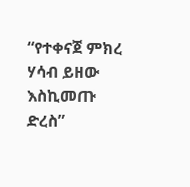“የተቀናጀ ምክረ ሃሳብ ይዘው እስኪመጡ ድረስ”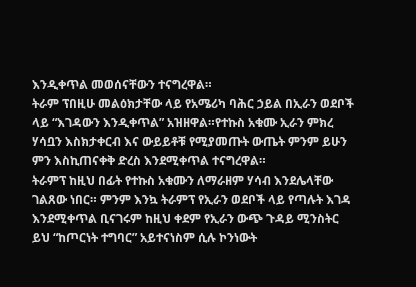እንዲቀጥል መወሰናቸውን ተናግረዋል።
ትራም ፕበዚሁ መልዕክታቸው ላይ የአሜሪካ ባሕር ኃይል በኢራን ወደቦች ላይ “እገዳውን እንዲቀጥል” አዝዘዋል።የተኩስ አቁሙ ኢራን ምክረ ሃሳቧን እስክታቀርብ እና ውይይቶቹ የሚያመጡት ውጤት ምንም ይሁን ምን እስኪጠናቀቅ ድረስ እንደሚቀጥል ተናግረዋል።
ትራምፕ ከዚህ በፊት የተኩስ አቁሙን ለማራዘም ሃሳብ እንደሌላቸው ገልጸው ነበር። ምንም እንኳ ትራምፕ የኢራን ወደቦች ላይ የጣሉት እገዳ እንደሚቀጥል ቢናገሩም ከዚህ ቀደም የኢራን ውጭ ጉዳይ ሚንስትር ይህ “ከጦርነት ተግባር” አይተናነስም ሲሉ ኮንነውት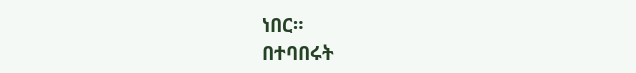ነበር።
በተባበሩት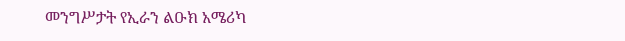መንግሥታት የኢራን ልዑክ አሜሪካ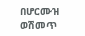በሆርሙዝ ወሽመጥ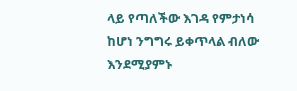ላይ የጣለችው እገዳ የምታነሳ ከሆነ ንግግሩ ይቀጥላል ብለው እንደሚያምኑ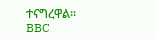ተናግረዋል።
BBC